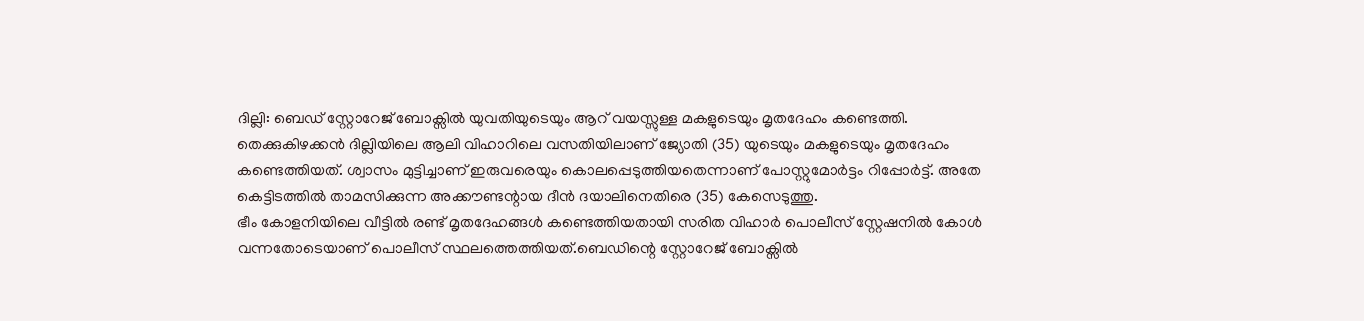ദില്ലി: ബെഡ് സ്റ്റോറേജ് ബോക്സിൽ യുവതിയുടെയും ആറ് വയസ്സുള്ള മകളുടെയും മൃതദേഹം കണ്ടെത്തി. തെക്കുകിഴക്കൻ ദില്ലിയിലെ ആലി വിഹാറിലെ വസതിയിലാണ് ജ്യോതി (35) യുടെയും മകളുടെയും മൃതദേഹം കണ്ടെത്തിയത്. ശ്വാസം മുട്ടിച്ചാണ് ഇരുവരെയും കൊലപ്പെടുത്തിയതെന്നാണ് പോസ്റ്റുമോർട്ടം റിപ്പോർട്ട്. അതേ കെട്ടിടത്തിൽ താമസിക്കുന്ന അക്കൗണ്ടന്റായ ദീൻ ദയാലിനെതിരെ (35) കേസെടുത്തു.
ഭീം കോളനിയിലെ വീട്ടിൽ രണ്ട് മൃതദേഹങ്ങൾ കണ്ടെത്തിയതായി സരിത വിഹാർ പൊലീസ് സ്റ്റേഷനിൽ കോൾ വന്നതോടെയാണ് പൊലീസ് സ്ഥലത്തെത്തിയത്.ബെഡിന്റെ സ്റ്റോറേജ് ബോക്സിൽ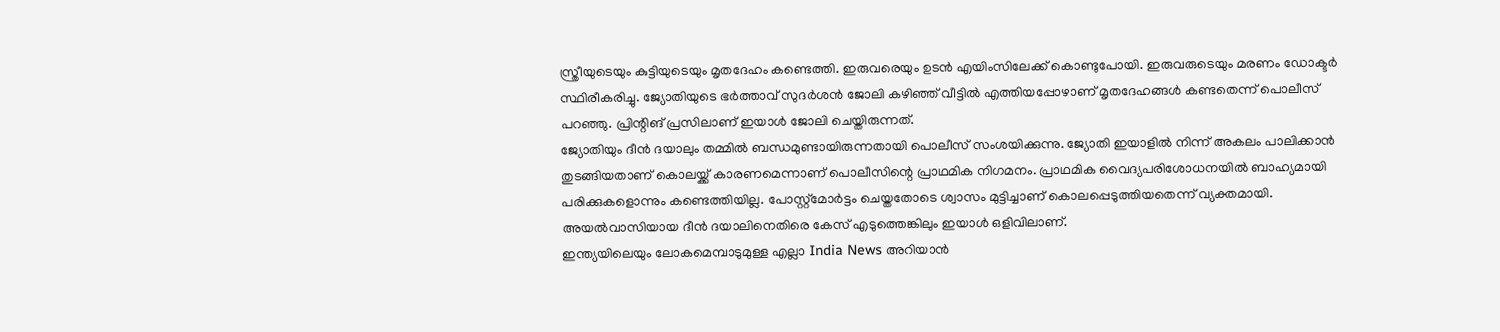സ്ത്രീയുടെയും കുട്ടിയുടെയും മൃതദേഹം കണ്ടെത്തി. ഇരുവരെയും ഉടൻ എയിംസിലേക്ക് കൊണ്ടുപോയി. ഇരുവരുടെയും മരണം ഡോക്ടർ സ്ഥിരീകരിച്ചു. ജ്യോതിയുടെ ഭർത്താവ് സുദർശൻ ജോലി കഴിഞ്ഞ് വീട്ടിൽ എത്തിയപ്പോഴാണ് മൃതദേഹങ്ങൾ കണ്ടതെന്ന് പൊലീസ് പറഞ്ഞു. പ്രിന്റിങ് പ്രസിലാണ് ഇയാൾ ജോലി ചെയ്തിരുന്നത്.
ജ്യോതിയും ദീൻ ദയാലും തമ്മിൽ ബന്ധമുണ്ടായിരുന്നതായി പൊലീസ് സംശയിക്കുന്നു. ജ്യോതി ഇയാളിൽ നിന്ന് അകലം പാലിക്കാൻ തുടങ്ങിയതാണ് കൊലയ്ക്ക് കാരണമെന്നാണ് പൊലീസിന്റെ പ്രാഥമിക നിഗമനം. പ്രാഥമിക വൈദ്യപരിശോധനയിൽ ബാഹ്യമായി പരിക്കുകളൊന്നും കണ്ടെത്തിയില്ല. പോസ്റ്റ്മോർട്ടം ചെയ്തതോടെ ശ്വാസം മുട്ടിച്ചാണ് കൊലപ്പെടുത്തിയതെന്ന് വ്യക്തമായി. അയൽവാസിയായ ദീൻ ദയാലിനെതിരെ കേസ് എടുത്തെങ്കിലും ഇയാൾ ഒളിവിലാണ്.
ഇന്ത്യയിലെയും ലോകമെമ്പാടുമുള്ള എല്ലാ India News അറിയാൻ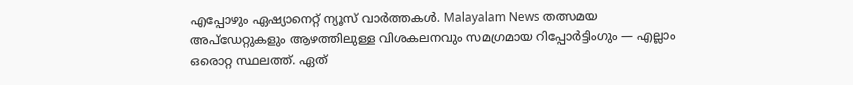എപ്പോഴും ഏഷ്യാനെറ്റ് ന്യൂസ് വാർത്തകൾ. Malayalam News തത്സമയ അപ്ഡേറ്റുകളും ആഴത്തിലുള്ള വിശകലനവും സമഗ്രമായ റിപ്പോർട്ടിംഗും — എല്ലാം ഒരൊറ്റ സ്ഥലത്ത്. ഏത്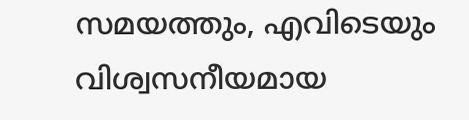സമയത്തും, എവിടെയും വിശ്വസനീയമായ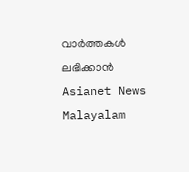വാർത്തകൾ ലഭിക്കാൻ Asianet News Malayalam